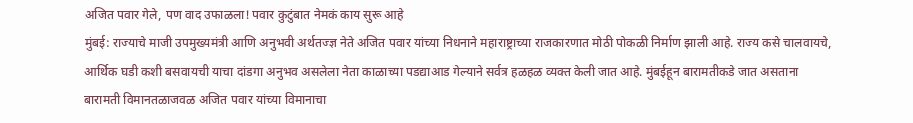अजित पवार गेले, पण वाद उफाळला! पवार कुटुंबात नेमकं काय सुरू आहे
मुंबई: राज्याचे माजी उपमुख्यमंत्री आणि अनुभवी अर्थतज्ज्ञ नेते अजित पवार यांच्या निधनाने महाराष्ट्राच्या राजकारणात मोठी पोकळी निर्माण झाली आहे. राज्य कसे चालवायचे, आर्थिक घडी कशी बसवायची याचा दांडगा अनुभव असलेला नेता काळाच्या पडद्याआड गेल्याने सर्वत्र हळहळ व्यक्त केली जात आहे. मुंबईहून बारामतीकडे जात असताना बारामती विमानतळाजवळ अजित पवार यांच्या विमानाचा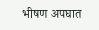भीषण अपघात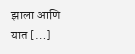झाला आणि यात […]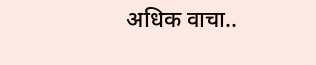अधिक वाचा..